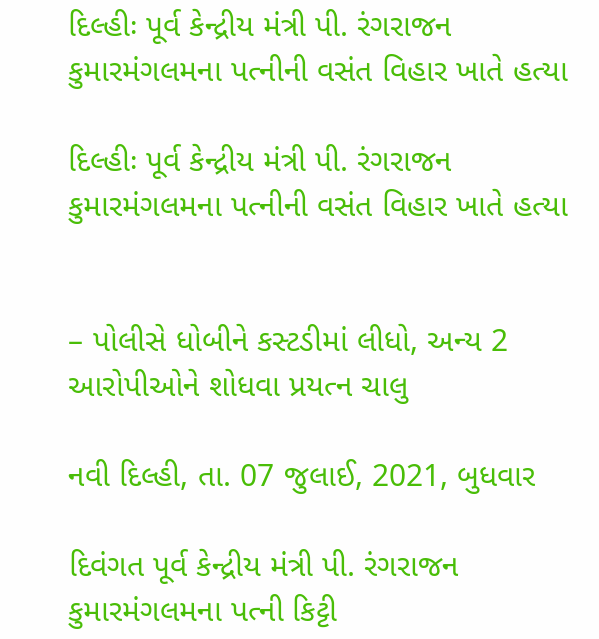દિલ્હીઃ પૂર્વ કેન્દ્રીય મંત્રી પી. રંગરાજન કુમારમંગલમના પત્નીની વસંત વિહાર ખાતે હત્યા

દિલ્હીઃ પૂર્વ કેન્દ્રીય મંત્રી પી. રંગરાજન કુમારમંગલમના પત્નીની વસંત વિહાર ખાતે હત્યા


– પોલીસે ધોબીને કસ્ટડીમાં લીધો, અન્ય 2 આરોપીઓને શોધવા પ્રયત્ન ચાલુ

નવી દિલ્હી, તા. 07 જુલાઈ, 2021, બુધવાર

દિવંગત પૂર્વ કેન્દ્રીય મંત્રી પી. રંગરાજન કુમારમંગલમના પત્ની કિટ્ટી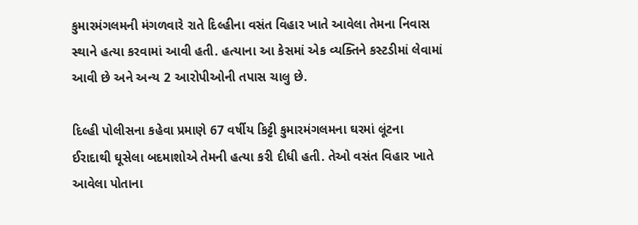કુમારમંગલમની મંગળવારે રાતે દિલ્હીના વસંત વિહાર ખાતે આવેલા તેમના નિવાસ સ્થાને હત્યા કરવામાં આવી હતી. હત્યાના આ કેસમાં એક વ્યક્તિને કસ્ટડીમાં લેવામાં આવી છે અને અન્ય 2 આરોપીઓની તપાસ ચાલુ છે.

દિલ્હી પોલીસના કહેવા પ્રમાણે 67 વર્ષીય કિટ્ટી કુમારમંગલમના ઘરમાં લૂંટના ઈરાદાથી ઘૂસેલા બદમાશોએ તેમની હત્યા કરી દીધી હતી. તેઓ વસંત વિહાર ખાતે આવેલા પોતાના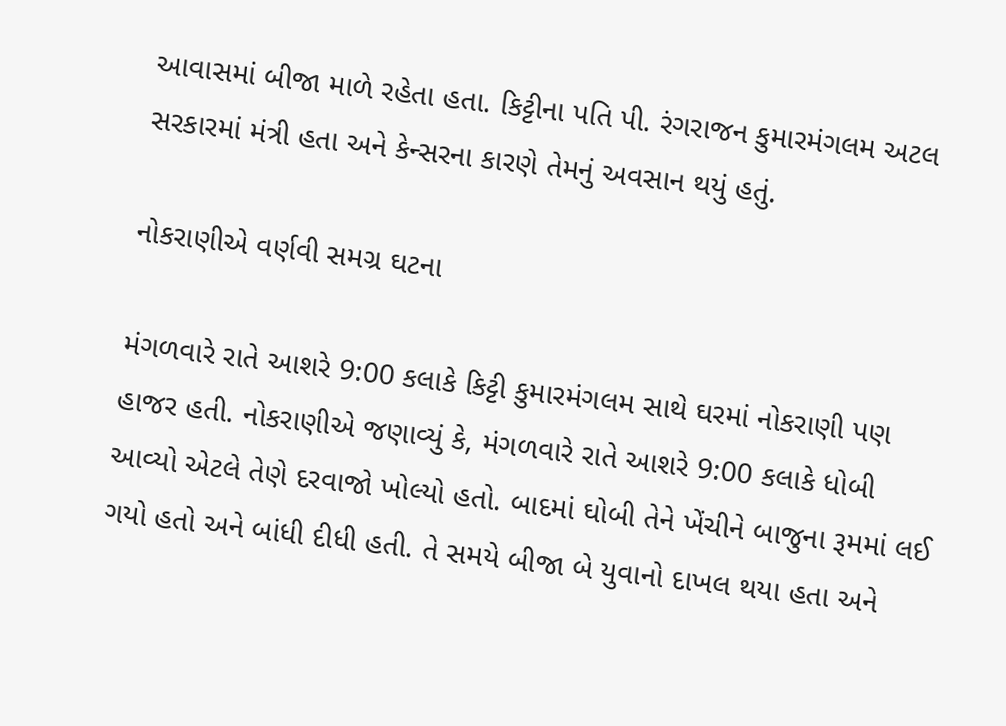આવાસમાં બીજા માળે રહેતા હતા. કિટ્ટીના પતિ પી. રંગરાજન કુમારમંગલમ અટલ સરકારમાં મંત્રી હતા અને કેન્સરના કારણે તેમનું અવસાન થયું હતું.

નોકરાણીએ વર્ણવી સમગ્ર ઘટના

મંગળવારે રાતે આશરે 9:00 કલાકે કિટ્ટી કુમારમંગલમ સાથે ઘરમાં નોકરાણી પણ હાજર હતી. નોકરાણીએ જણાવ્યું કે, મંગળવારે રાતે આશરે 9:00 કલાકે ધોબી આવ્યો એટલે તેણે દરવાજો ખોલ્યો હતો. બાદમાં ઘોબી તેને ખેંચીને બાજુના રૂમમાં લઈ ગયો હતો અને બાંધી દીધી હતી. તે સમયે બીજા બે યુવાનો દાખલ થયા હતા અને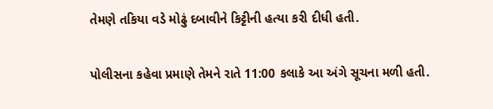તેમણે તકિયા વડે મોઢું દબાવીને કિટ્ટીની હત્યા કરી દીધી હતી.

પોલીસના કહેવા પ્રમાણે તેમને રાતે 11:00 કલાકે આ અંગે સૂચના મળી હતી.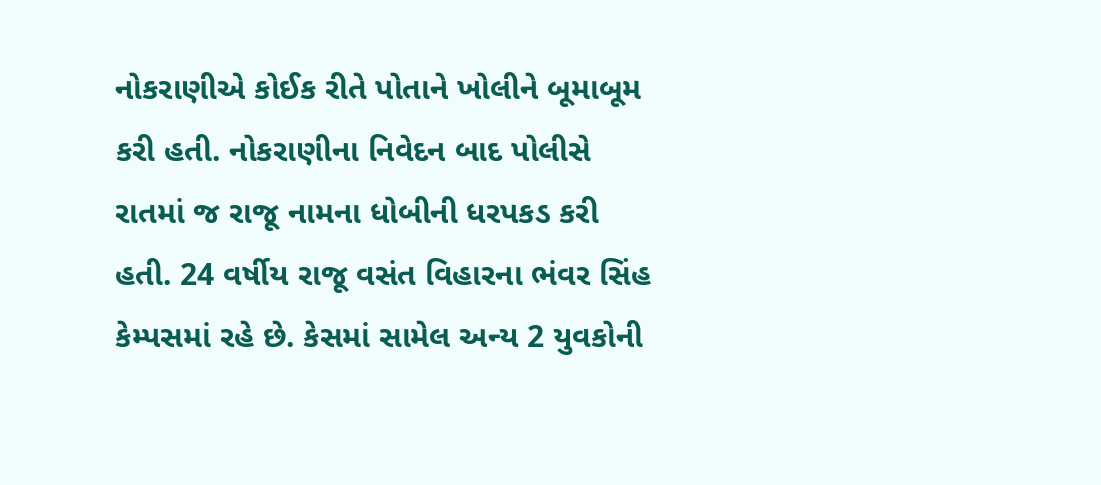નોકરાણીએ કોઈક રીતે પોતાને ખોલીને બૂમાબૂમ કરી હતી. નોકરાણીના નિવેદન બાદ પોલીસે રાતમાં જ રાજૂ નામના ધોબીની ધરપકડ કરી હતી. 24 વર્ષીય રાજૂ વસંત વિહારના ભંવર સિંહ કેમ્પસમાં રહે છે. કેસમાં સામેલ અન્ય 2 યુવકોની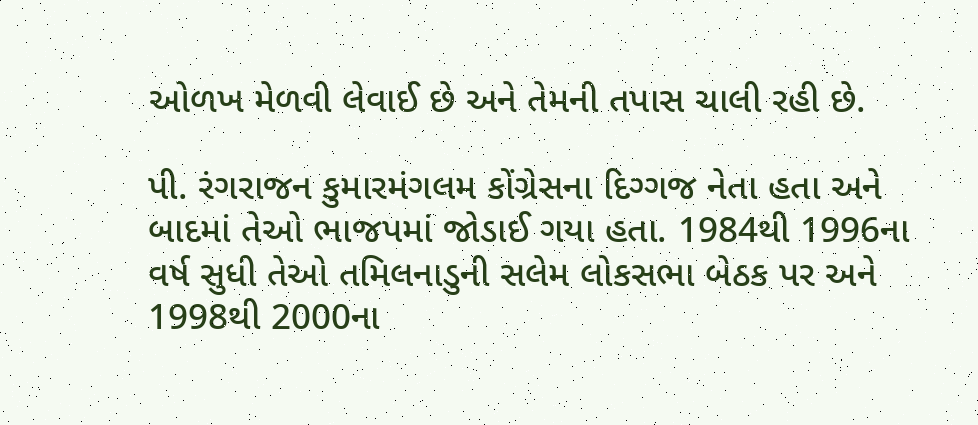ઓળખ મેળવી લેવાઈ છે અને તેમની તપાસ ચાલી રહી છે.

પી. રંગરાજન કુમારમંગલમ કોંગ્રેસના દિગ્ગજ નેતા હતા અને બાદમાં તેઓ ભાજપમાં જોડાઈ ગયા હતા. 1984થી 1996ના વર્ષ સુધી તેઓ તમિલનાડુની સલેમ લોકસભા બેઠક પર અને 1998થી 2000ના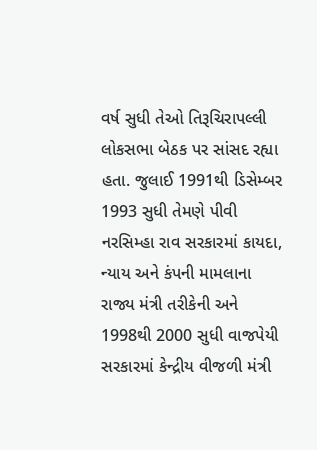વર્ષ સુધી તેઓ તિરૂચિરાપલ્લી લોકસભા બેઠક પર સાંસદ રહ્યા હતા. જુલાઈ 1991થી ડિસેમ્બર 1993 સુધી તેમણે પીવી નરસિમ્હા રાવ સરકારમાં કાયદા, ન્યાય અને કંપની મામલાના રાજ્ય મંત્રી તરીકેની અને 1998થી 2000 સુધી વાજપેયી સરકારમાં કેન્દ્રીય વીજળી મંત્રી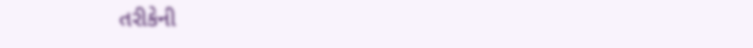તરીકેની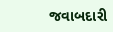જવાબદારી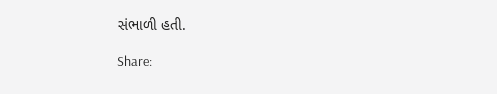સંભાળી હતી.

Share: